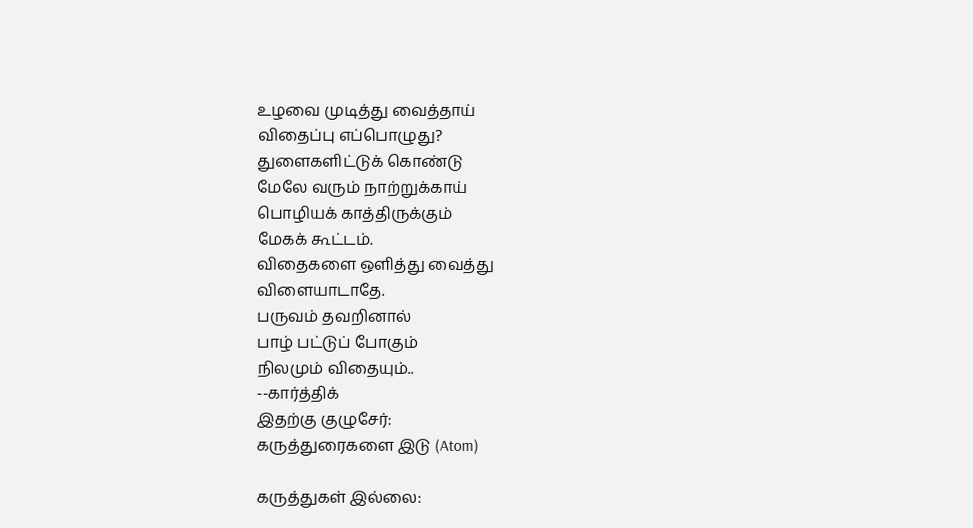உழவை முடித்து வைத்தாய்
விதைப்பு எப்பொழுது?
துளைகளிட்டுக் கொண்டு
மேலே வரும் நாற்றுக்காய்
பொழியக் காத்திருக்கும்
மேகக் கூட்டம்.
விதைகளை ஒளித்து வைத்து
விளையாடாதே.
பருவம் தவறினால்
பாழ் பட்டுப் போகும்
நிலமும் விதையும்..
--கார்த்திக்
இதற்கு குழுசேர்:
கருத்துரைகளை இடு (Atom)

கருத்துகள் இல்லை: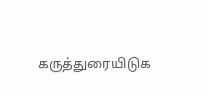கருத்துரையிடுக